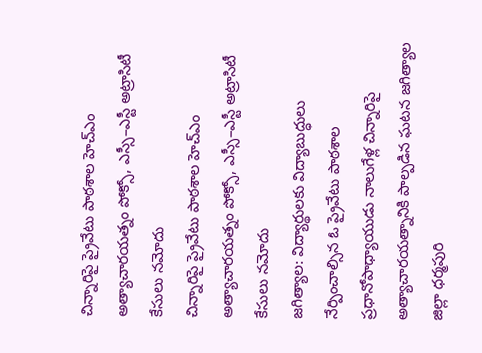చిన్నారిపై ప్రైవేటు పాఠశాల హెచ్ఎం అత్యాచారయత్నం పోక్సో, ఎస్సీ–ఎస్టీ అట్రాసిటీ కేసులు నమోదు
చిన్నారిపై ప్రైవేటు పాఠశాల హెచ్ఎం అత్యాచారయత్నం పోక్సో, ఎస్సీ–ఎస్టీ అట్రాసిటీ కేసులు నమోదు
జగిత్యాల: విద్యార్థులకు విద్యాబుద్ధులు నేర్పించాల్సిన ఓ ప్రైవేటు పాఠశాల ప్రధానోపాధ్యాయుడు నాలుగేళ్ల చిన్నారిపై అత్యాచారయత్నానికి పాల్పడిన ఘటన జగిత్యాల జిల్లా ధర్మపురి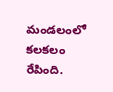మండలంలో కలకలం రేపింది.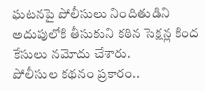ఘటనపై పోలీసులు నిందితుడిని అదుపులోకి తీసుకుని కఠిన సెక్షన్ల కింద కేసులు నమోదు చేశారు.
పోలీసుల కథనం ప్రకారం..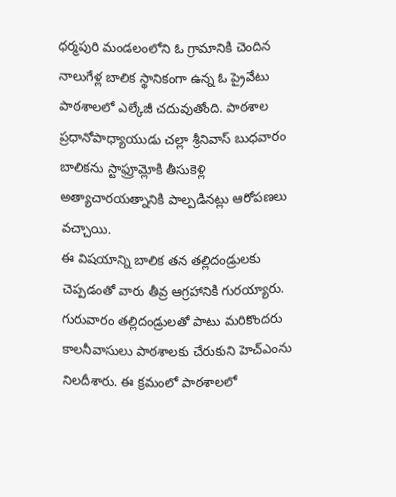ధర్మపురి మండలంలోని ఓ గ్రామానికి చెందిన నాలుగేళ్ల బాలిక స్థానికంగా ఉన్న ఓ ప్రైవేటు పాఠశాలలో ఎల్కేజీ చదువుతోంది. పాఠశాల ప్రధానోపాధ్యాయుడు చల్లా శ్రీనివాస్ బుధవారం బాలికను స్టాఫ్రూమ్లోకి తీసుకెళ్లి అత్యాచారయత్నానికి పాల్పడినట్లు ఆరోపణలు వచ్చాయి.
ఈ విషయాన్ని బాలిక తన తల్లిదండ్రులకు చెప్పడంతో వారు తీవ్ర ఆగ్రహానికి గురయ్యారు. గురువారం తల్లిదండ్రులతో పాటు మరికొందరు కాలనీవాసులు పాఠశాలకు చేరుకుని హెచ్ఎంను నిలదీశారు. ఈ క్రమంలో పాఠశాలలో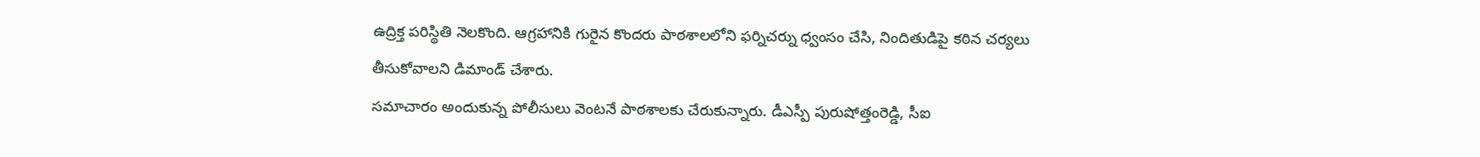ఉద్రిక్త పరిస్థితి నెలకొంది. ఆగ్రహానికి గురైన కొందరు పాఠశాలలోని ఫర్నిచర్ను ధ్వంసం చేసి, నిందితుడిపై కఠిన చర్యలు తీసుకోవాలని డిమాండ్ చేశారు.
సమాచారం అందుకున్న పోలీసులు వెంటనే పాఠశాలకు చేరుకున్నారు. డీఎస్పీ పురుషోత్తంరెడ్డి, సీఐ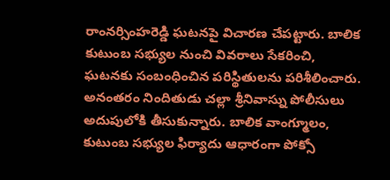రాంనర్సింహరెడ్డి ఘటనపై విచారణ చేపట్టారు. బాలిక కుటుంబ సభ్యుల నుంచి వివరాలు సేకరించి, ఘటనకు సంబంధించిన పరిస్థితులను పరిశీలించారు.
అనంతరం నిందితుడు చల్లా శ్రీనివాస్ను పోలీసులు అదుపులోకి తీసుకున్నారు. బాలిక వాంగ్మూలం, కుటుంబ సభ్యుల ఫిర్యాదు ఆధారంగా పోక్సో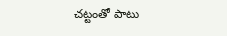చట్టంతో పాటు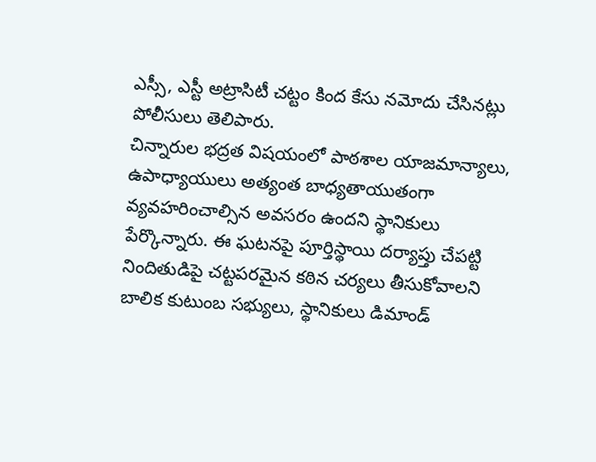ఎస్సీ, ఎస్టీ అట్రాసిటీ చట్టం కింద కేసు నమోదు చేసినట్లు పోలీసులు తెలిపారు.
చిన్నారుల భద్రత విషయంలో పాఠశాల యాజమాన్యాలు, ఉపాధ్యాయులు అత్యంత బాధ్యతాయుతంగా వ్యవహరించాల్సిన అవసరం ఉందని స్థానికులు పేర్కొన్నారు. ఈ ఘటనపై పూర్తిస్థాయి దర్యాప్తు చేపట్టి నిందితుడిపై చట్టపరమైన కఠిన చర్యలు తీసుకోవాలని బాలిక కుటుంబ సభ్యులు, స్థానికులు డిమాండ్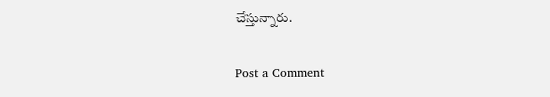చేస్తున్నారు.

Post a Comment